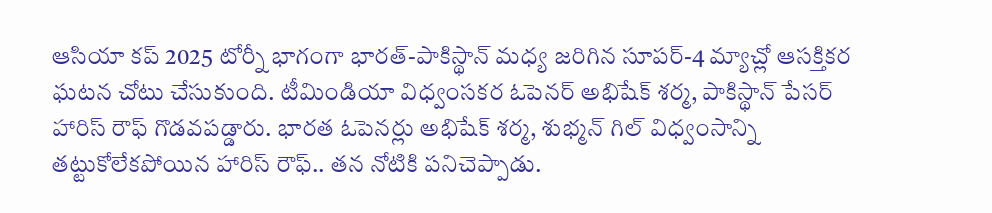ఆసియా కప్ 2025 టోర్నీ భాగంగా భారత్-పాకిస్థాన్ మధ్య జరిగిన సూపర్-4 మ్యాచ్లో ఆసక్తికర ఘటన చోటు చేసుకుంది. టీమిండియా విధ్వంసకర ఓపెనర్ అభిషేక్ శర్మ, పాకిస్థాన్ పేసర్ హారిస్ రౌఫ్ గొడవపడ్డారు. భారత ఓపెనర్లు అభిషేక్ శర్మ, శుభ్మన్ గిల్ విధ్వంసాన్ని తట్టుకోలేకపోయిన హారిస్ రౌఫ్.. తన నోటికి పనిచెప్పాడు.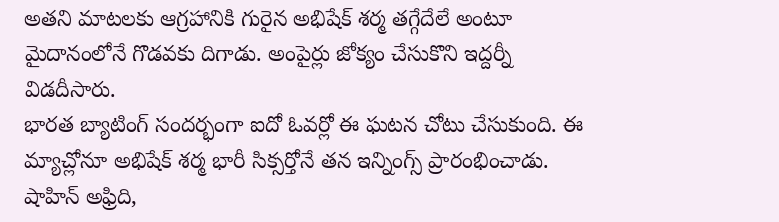అతని మాటలకు ఆగ్రహానికి గురైన అభిషేక్ శర్మ తగ్గేదేలే అంటూ మైదానంలోనే గొడవకు దిగాడు. అంపైర్లు జోక్యం చేసుకొని ఇద్దర్నీ విడదీసారు.
భారత బ్యాటింగ్ సందర్భంగా ఐదో ఓవర్లో ఈ ఘటన చోటు చేసుకుంది. ఈ మ్యాచ్లోనూ అభిషేక్ శర్మ భారీ సిక్సర్తోనే తన ఇన్నింగ్స్ ప్రారంభించాడు. షాహిన్ అఫ్రిది,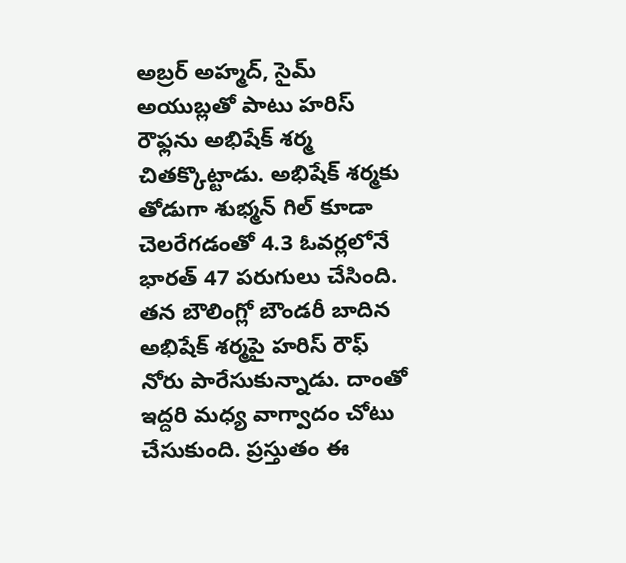అబ్రర్ అహ్మద్, సైమ్ అయుబ్లతో పాటు హరిస్ రౌఫ్లను అభిషేక్ శర్మ చితక్కొట్టాడు. అభిషేక్ శర్మకు తోడుగా శుభ్మన్ గిల్ కూడా చెలరేగడంతో 4.3 ఓవర్లలోనే భారత్ 47 పరుగులు చేసింది. తన బౌలింగ్లో బౌండరీ బాదిన అభిషేక్ శర్మపై హరిస్ రౌఫ్ నోరు పారేసుకున్నాడు. దాంతో ఇద్దరి మధ్య వాగ్వాదం చోటు చేసుకుంది. ప్రస్తుతం ఈ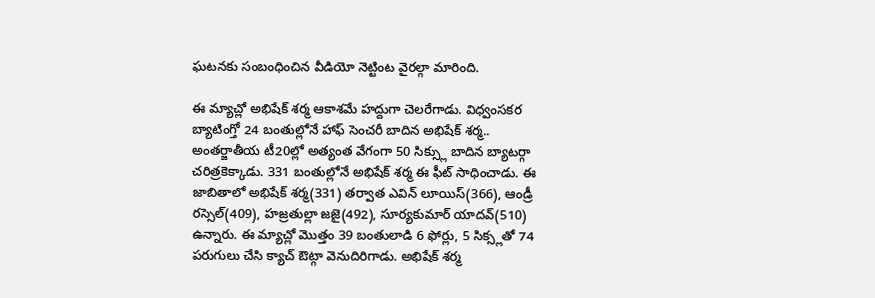ఘటనకు సంబంధించిన వీడియో నెట్టింట వైరల్గా మారింది.

ఈ మ్యాచ్లో అభిషేక్ శర్మ ఆకాశమే హద్దుగా చెలరేగాడు. విధ్వంసకర బ్యాటింగ్తో 24 బంతుల్లోనే హాఫ్ సెంచరీ బాదిన అభిషేక్ శర్మ.. అంతర్జాతీయ టీ20ల్లో అత్యంత వేగంగా 50 సిక్స్లు బాదిన బ్యాటర్గా చరిత్రకెక్కాడు. 331 బంతుల్లోనే అభిషేక్ శర్మ ఈ ఫీట్ సాధించాడు. ఈ జాబితాలో అభిషేక్ శర్మ(331) తర్వాత ఎవిన్ లూయిస్(366), ఆండ్రీ రస్సెల్(409), హజ్రతుల్లా జజై(492), సూర్యకుమార్ యాదవ్(510) ఉన్నారు. ఈ మ్యాచ్లో మొత్తం 39 బంతులాడి 6 ఫోర్లు, 5 సిక్స్లతో 74 పరుగులు చేసి క్యాచ్ ఔట్గా వెనుదిరిగాడు. అభిషేక్ శర్మ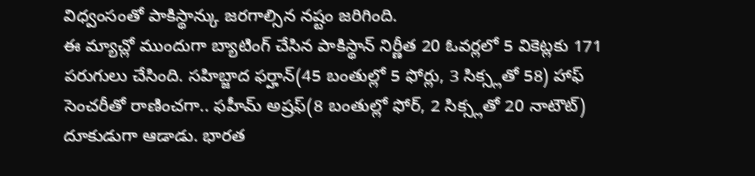విధ్వంసంతో పాకిస్థాన్కు జరగాల్సిన నష్టం జరిగింది.
ఈ మ్యాచ్లో ముందుగా బ్యాటింగ్ చేసిన పాకిస్థాన్ నిర్ణీత 20 ఓవర్లలో 5 వికెట్లకు 171 పరుగులు చేసింది. సహిబ్జాద ఫర్హాన్(45 బంతుల్లో 5 ఫోర్లు, 3 సిక్స్లతో 58) హాఫ్ సెంచరీతో రాణించగా.. ఫహీమ్ అష్రఫ్(8 బంతుల్లో ఫోర్, 2 సిక్స్లతో 20 నాటౌట్) దూకుడుగా ఆడాడు. భారత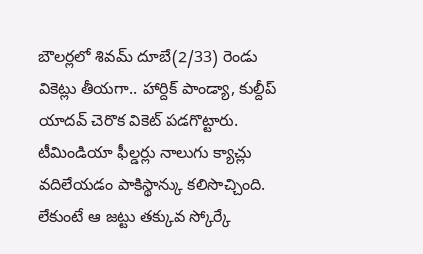బౌలర్లలో శివమ్ దూబే(2/33) రెండు వికెట్లు తీయగా.. హార్దిక్ పాండ్యా, కుల్దీప్ యాదవ్ చెరొక వికెట్ పడగొట్టారు. టీమిండియా ఫీల్డర్లు నాలుగు క్యాచ్లు వదిలేయడం పాకిస్థాన్కు కలిసొచ్చింది. లేకుంటే ఆ జట్టు తక్కువ స్కోర్కే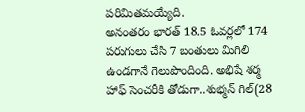పరిమితమయ్యేది.
అనంతరం భారత్ 18.5 ఓవర్లలో 174 పరుగులు చేసి 7 బంతులు మిగిలి ఉండగానే గెలుపొందింది. అభిషే శర్మ హాఫ్ సెంచరీకి తోడుగా..శుభ్మన్ గిల్(28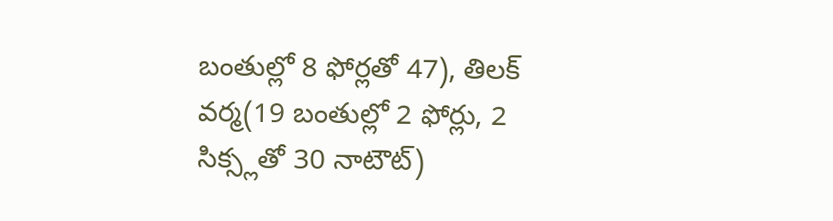బంతుల్లో 8 ఫోర్లతో 47), తిలక్ వర్మ(19 బంతుల్లో 2 ఫోర్లు, 2 సిక్స్లతో 30 నాటౌట్)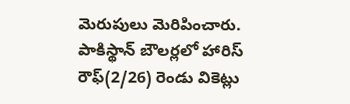మెరుపులు మెరిపించారు. పాకిస్థాన్ బౌలర్లలో హారిస్ రౌఫ్(2/26) రెండు వికెట్లు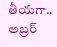తీయగా.. అబ్రర్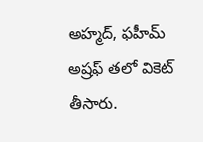అహ్మద్, ఫహీమ్ అష్రఫ్ తలో వికెట్ తీసారు.